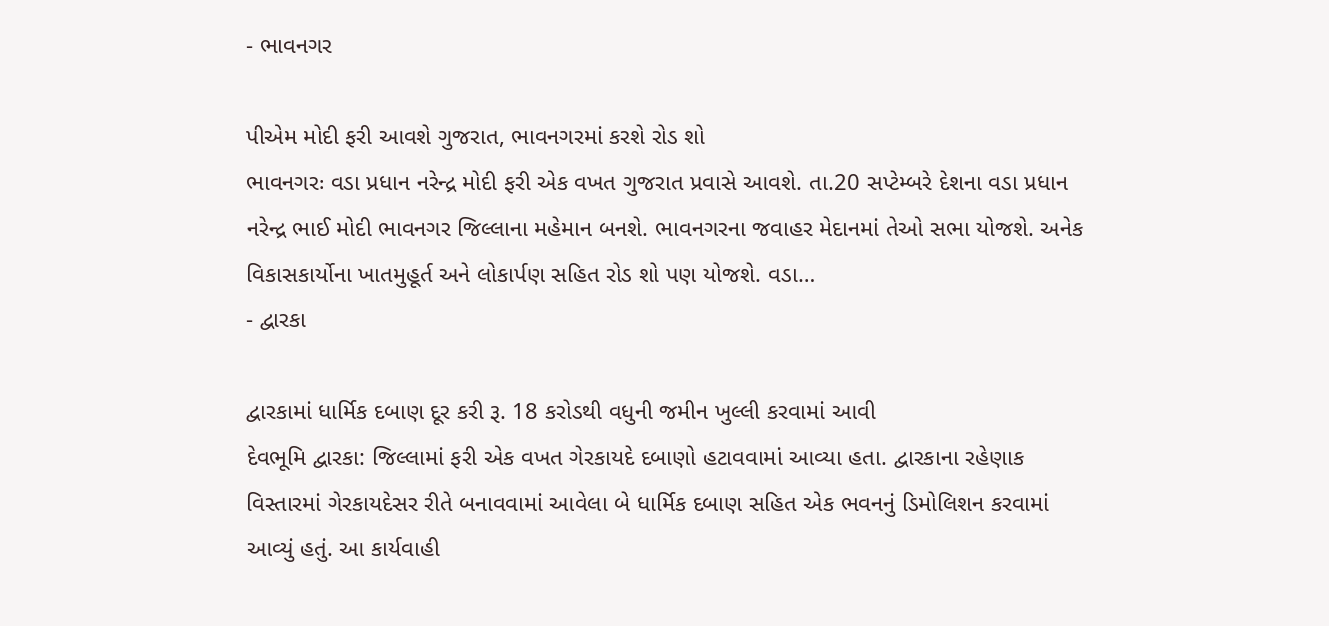- ભાવનગર

પીએમ મોદી ફરી આવશે ગુજરાત, ભાવનગરમાં કરશે રોડ શો
ભાવનગરઃ વડા પ્રધાન નરેન્દ્ર મોદી ફરી એક વખત ગુજરાત પ્રવાસે આવશે. તા.20 સપ્ટેમ્બરે દેશના વડા પ્રધાન નરેન્દ્ર ભાઈ મોદી ભાવનગર જિલ્લાના મહેમાન બનશે. ભાવનગરના જવાહર મેદાનમાં તેઓ સભા યોજશે. અનેક વિકાસકાર્યોના ખાતમુહૂર્ત અને લોકાર્પણ સહિત રોડ શો પણ યોજશે. વડા…
- દ્વારકા

દ્વારકામાં ધાર્મિક દબાણ દૂર કરી રૂ. 18 કરોડથી વધુની જમીન ખુલ્લી કરવામાં આવી
દેવભૂમિ દ્વારકા: જિલ્લામાં ફરી એક વખત ગેરકાયદે દબાણો હટાવવામાં આવ્યા હતા. દ્વારકાના રહેણાક વિસ્તારમાં ગેરકાયદેસર રીતે બનાવવામાં આવેલા બે ધાર્મિક દબાણ સહિત એક ભવનનું ડિમોલિશન કરવામાં આવ્યું હતું. આ કાર્યવાહી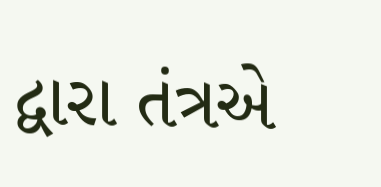દ્વારા તંત્રએ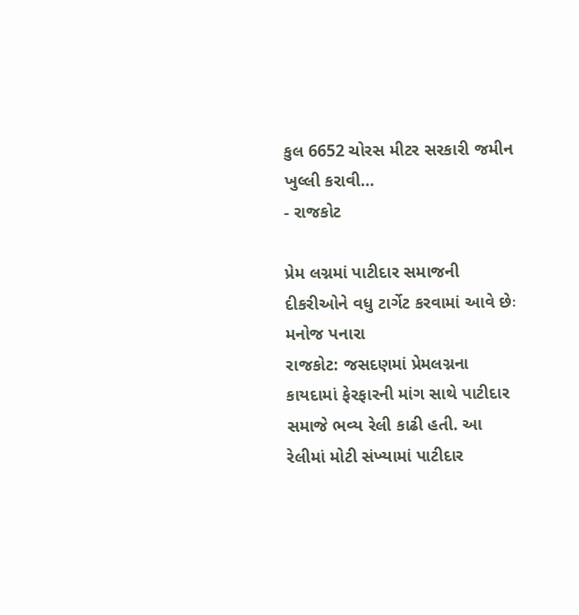કુલ 6652 ચોરસ મીટર સરકારી જમીન ખુલ્લી કરાવી…
- રાજકોટ

પ્રેમ લગ્નમાં પાટીદાર સમાજની દીકરીઓને વધુ ટાર્ગેટ કરવામાં આવે છેઃ મનોજ પનારા
રાજકોટ: જસદણમાં પ્રેમલગ્નના કાયદામાં ફેરફારની માંગ સાથે પાટીદાર સમાજે ભવ્ય રેલી કાઢી હતી. આ રેલીમાં મોટી સંખ્યામાં પાટીદાર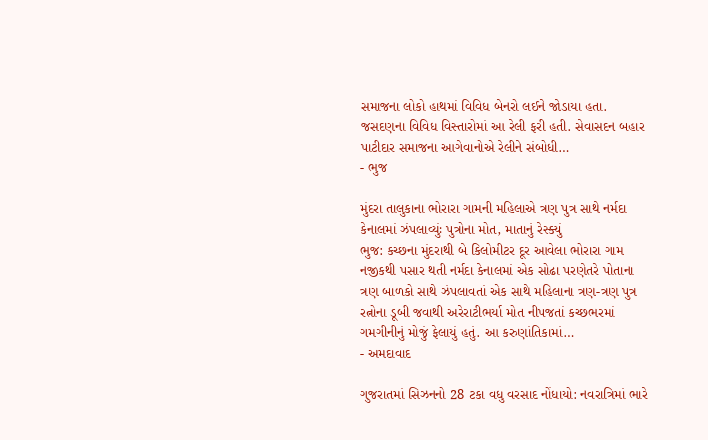સમાજના લોકો હાથમાં વિવિધ બેનરો લઈને જોડાયા હતા. જસદણના વિવિધ વિસ્તારોમાં આ રેલી ફરી હતી. સેવાસદન બહાર પાટીદાર સમાજના આગેવાનોએ રેલીને સંબોધી…
- ભુજ

મુંદરા તાલુકાના ભોરારા ગામની મહિલાએ ત્રણ પુત્ર સાથે નર્મદા કેનાલમાં ઝંપલાવ્યુંઃ પુત્રોના મોત, માતાનું રેસ્ક્યું
ભુજ: કચ્છના મુંદરાથી બે કિલોમીટર દૂર આવેલા ભોરારા ગામ નજીકથી પસાર થતી નર્મદા કેનાલમાં એક સોઢા પરણેતરે પોતાના ત્રણ બાળકો સાથે ઝંપલાવતાં એક સાથે મહિલાના ત્રણ-ત્રણ પુત્ર રત્નોના ડૂબી જવાથી અરેરાટીભર્યા મોત નીપજતાં કચ્છભરમાં ગમગીનીનું મોજું ફેલાયું હતું. આ કરુણાંતિકામાં…
- અમદાવાદ

ગુજરાતમાં સિઝનનો 28 ટકા વધુ વરસાદ નોંધાયો: નવરાત્રિમાં ભારે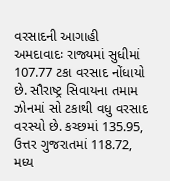વરસાદની આગાહી
અમદાવાદઃ રાજ્યમાં સુધીમાં 107.77 ટકા વરસાદ નોંધાયો છે. સૌરાષ્ટ્ર સિવાયના તમામ ઝોનમાં સો ટકાથી વધુ વરસાદ વરસ્યો છે. કચ્છમાં 135.95, ઉત્તર ગુજરાતમાં 118.72, મધ્ય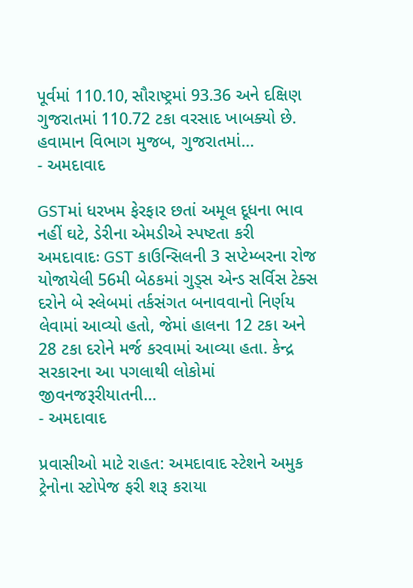પૂર્વમાં 110.10, સૌરાષ્ટ્રમાં 93.36 અને દક્ષિણ ગુજરાતમાં 110.72 ટકા વરસાદ ખાબક્યો છે. હવામાન વિભાગ મુજબ, ગુજરાતમાં…
- અમદાવાદ

GSTમાં ધરખમ ફેરફાર છતાં અમૂલ દૂધના ભાવ નહીં ઘટે, ડેરીના એમડીએ સ્પષ્ટતા કરી
અમદાવાદઃ GST કાઉન્સિલની 3 સપ્ટેમ્બરના રોજ યોજાયેલી 56મી બેઠકમાં ગુડ્સ એન્ડ સર્વિસ ટેક્સ દરોને બે સ્લેબમાં તર્કસંગત બનાવવાનો નિર્ણય લેવામાં આવ્યો હતો, જેમાં હાલના 12 ટકા અને 28 ટકા દરોને મર્જ કરવામાં આવ્યા હતા. કેન્દ્ર સરકારના આ પગલાથી લોકોમાં જીવનજરૂરીયાતની…
- અમદાવાદ

પ્રવાસીઓ માટે રાહત: અમદાવાદ સ્ટેશને અમુક ટ્રેનોના સ્ટોપેજ ફરી શરૂ કરાયા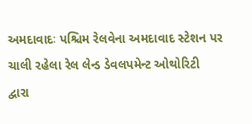અમદાવાદઃ પશ્ચિમ રેલવેના અમદાવાદ સ્ટેશન પર ચાલી રહેલા રેલ લેન્ડ ડેવલપમેન્ટ ઓથોરિટી દ્વારા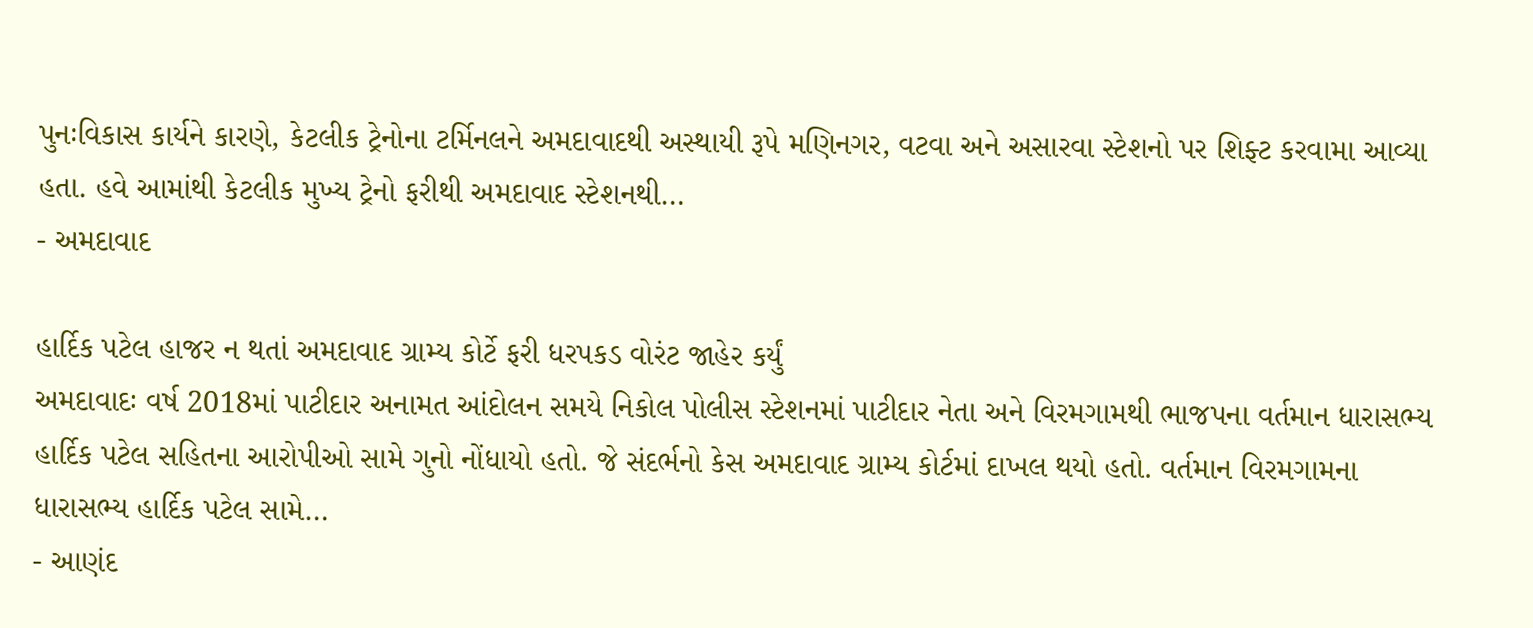પુનઃવિકાસ કાર્યને કારણે, કેટલીક ટ્રેનોના ટર્મિનલને અમદાવાદથી અસ્થાયી રૂપે મણિનગર, વટવા અને અસારવા સ્ટેશનો પર શિફ્ટ કરવામા આવ્યા હતા. હવે આમાંથી કેટલીક મુખ્ય ટ્રેનો ફરીથી અમદાવાદ સ્ટેશનથી…
- અમદાવાદ

હાર્દિક પટેલ હાજર ન થતાં અમદાવાદ ગ્રામ્ય કોર્ટે ફરી ધરપકડ વોરંટ જાહેર કર્યું
અમદાવાદઃ વર્ષ 2018માં પાટીદાર અનામત આંદોલન સમયે નિકોલ પોલીસ સ્ટેશનમાં પાટીદાર નેતા અને વિરમગામથી ભાજપના વર્તમાન ધારાસભ્ય હાર્દિક પટેલ સહિતના આરોપીઓ સામે ગુનો નોંધાયો હતો. જે સંદર્ભનો કેસ અમદાવાદ ગ્રામ્ય કોર્ટમાં દાખલ થયો હતો. વર્તમાન વિરમગામના ધારાસભ્ય હાર્દિક પટેલ સામે…
- આણંદ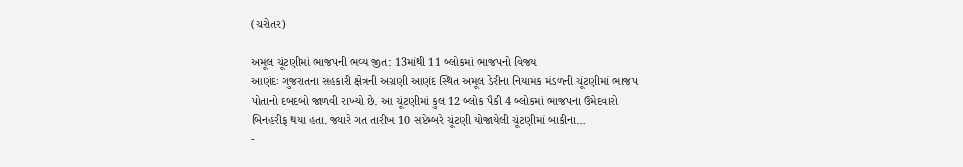(ચરોતર)

અમૂલ ચૂંટણીમાં ભાજપની ભવ્ય જીત: 13માંથી 11 બ્લોકમાં ભાજપનો વિજય
આણંદઃ ગુજરાતના સહકારી ક્ષેત્રની અગ્રણી આણંદ સ્થિત અમૂલ ડેરીના નિયામક મંડળની ચૂંટણીમાં ભાજપ પોતાનો દબદબો જાળવી રાખ્યો છે. આ ચૂંટણીમાં કુલ 12 બ્લોક પૈકી 4 બ્લોકમાં ભાજપના ઉમેદવારો બિનહરીફ થયા હતા. જ્યારે ગત તારીખ 10 સપ્ટેમ્બરે ચૂંટણી યોજાયેલી ચૂંટણીમાં બાકીના…
-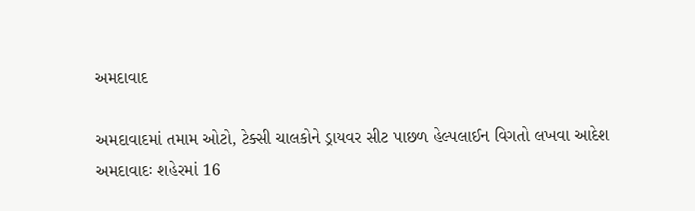અમદાવાદ

અમદાવાદમાં તમામ ઓટો, ટેક્સી ચાલકોને ડ્રાયવર સીટ પાછળ હેલ્પલાઈન વિગતો લખવા આદેશ
અમદાવાદઃ શહેરમાં 16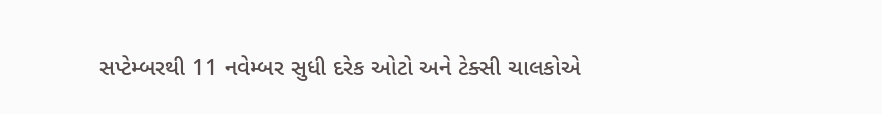સપ્ટેમ્બરથી 11 નવેમ્બર સુધી દરેક ઓટો અને ટેક્સી ચાલકોએ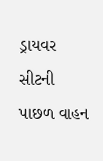ડ્રાયવર સીટની પાછળ વાહન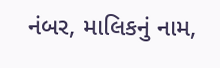નંબર, માલિકનું નામ,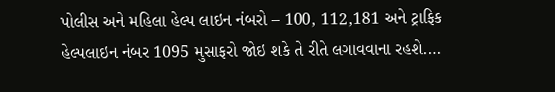પોલીસ અને મહિલા હેલ્પ લાઇન નંબરો – 100, 112,181 અને ટ્રાફિક હેલ્પલાઇન નંબર 1095 મુસાફરો જોઇ શકે તે રીતે લગાવવાના રહશે.…